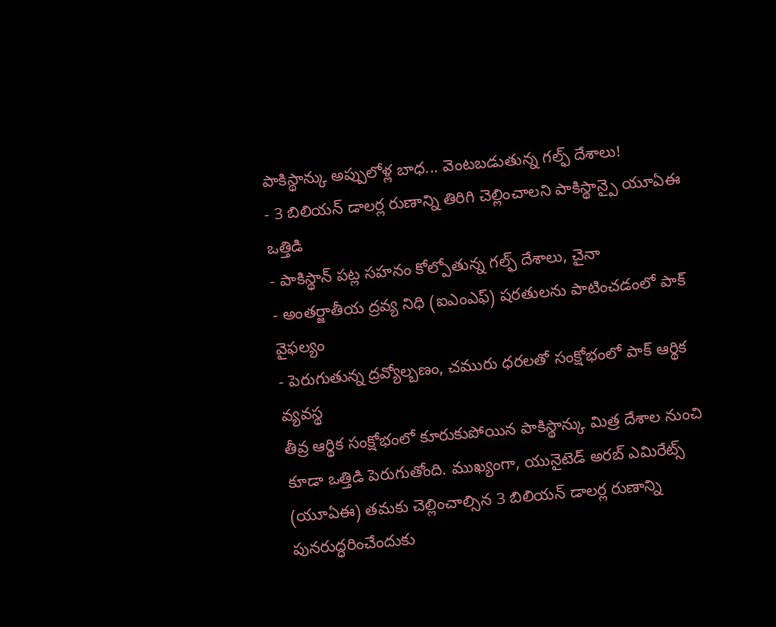పాకిస్థాన్కు అప్పులోళ్ల బాధ... వెంటబడుతున్న గల్ఫ్ దేశాలు!
- 3 బిలియన్ డాలర్ల రుణాన్ని తిరిగి చెల్లించాలని పాకిస్థాన్పై యూఏఈ ఒత్తిడి
- పాకిస్థాన్ పట్ల సహనం కోల్పోతున్న గల్ఫ్ దేశాలు, చైనా
- అంతర్జాతీయ ద్రవ్య నిధి (ఐఎంఎఫ్) షరతులను పాటించడంలో పాక్ వైఫల్యం
- పెరుగుతున్న ద్రవ్యోల్బణం, చమురు ధరలతో సంక్షోభంలో పాక్ ఆర్థిక వ్యవస్థ
తీవ్ర ఆర్థిక సంక్షోభంలో కూరుకుపోయిన పాకిస్థాన్కు మిత్ర దేశాల నుంచి కూడా ఒత్తిడి పెరుగుతోంది. ముఖ్యంగా, యునైటెడ్ అరబ్ ఎమిరేట్స్ (యూఏఈ) తమకు చెల్లించాల్సిన 3 బిలియన్ డాలర్ల రుణాన్ని పునరుద్ధరించేందుకు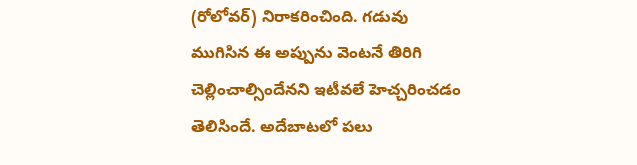(రోలోవర్) నిరాకరించింది. గడువు ముగిసిన ఈ అప్పును వెంటనే తిరిగి చెల్లించాల్సిందేనని ఇటీవలే హెచ్చరించడం తెలిసిందే. అదేబాటలో పలు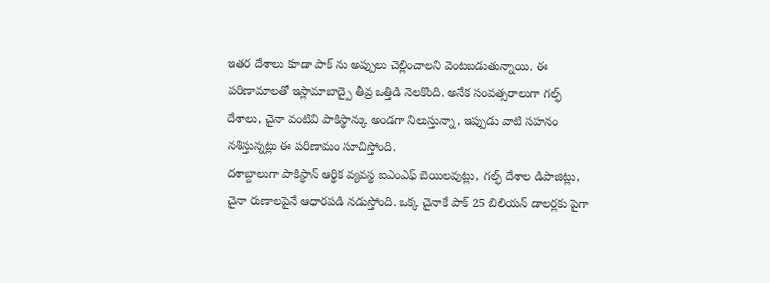ఇతర దేశాలు కూడా పాక్ ను అప్పులు చెల్లించాలని వెంటబడుతున్నాయి. ఈ పరిణామాలతో ఇస్లామాబాద్పై తీవ్ర ఒత్తిడి నెలకొంది. అనేక సంవత్సరాలుగా గల్ఫ్ దేశాలు, చైనా వంటివి పాకిస్థాన్కు అండగా నిలుస్తున్నా, ఇప్పుడు వాటి సహనం నశిస్తున్నట్లు ఈ పరిణామం సూచిస్తోంది.
దశాబ్దాలుగా పాకిస్థాన్ ఆర్థిక వ్యవస్థ ఐఎంఎఫ్ బెయిలవుట్లు, గల్ఫ్ దేశాల డిపాజిట్లు, చైనా రుణాలపైనే ఆధారపడి నడుస్తోంది. ఒక్క చైనాకే పాక్ 25 బిలియన్ డాలర్లకు పైగా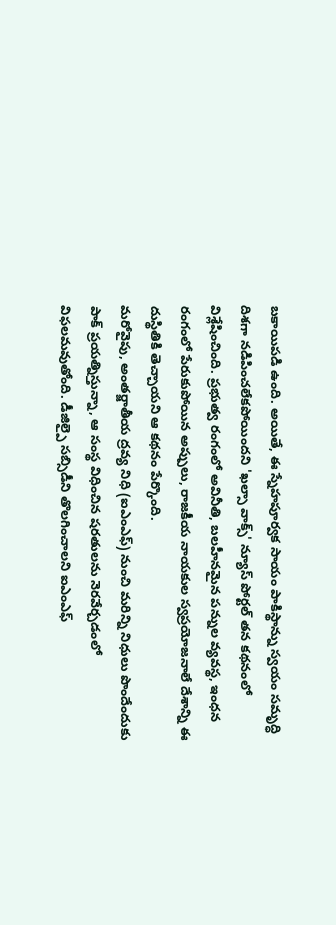బకాయిపడి ఉంది. అయితే, ఈ స్నేహపూర్వక సాయం పాకిస్థాన్ను స్వయం సమృద్ధి దిశగా నడిపించలేకపోయిందని 'ఖల్సా వాక్స్' న్యూస్ పోర్టల్ తన కథనంలో విశ్లేషించింది. ప్రభుత్వ రంగంలో అవినీతి, బలహీనమైన పన్నుల వ్యవస్థ, ఇంధన రంగంలో పేరుకుపోయిన అప్పులు, రాజకీయ నాయకుల స్వప్రయోజనాలే దేశాన్ని ఈ దుస్థితికి తెచ్చాయని ఆ కథనం పేర్కొంది.
మరోవైపు, అంతర్జాతీయ ద్రవ్య నిధి (ఐఎంఎఫ్) నుంచి మరిన్ని నిధులు పొందేందుకు పాక్ ప్రయత్నిస్తున్నా, ఆ సంస్థ విధించిన షరతులను నెరవేర్చడంలో విఫలమవుతోంది. డీజిల్పై సబ్సిడీని తొలగించాలని ఐఎంఎఫ్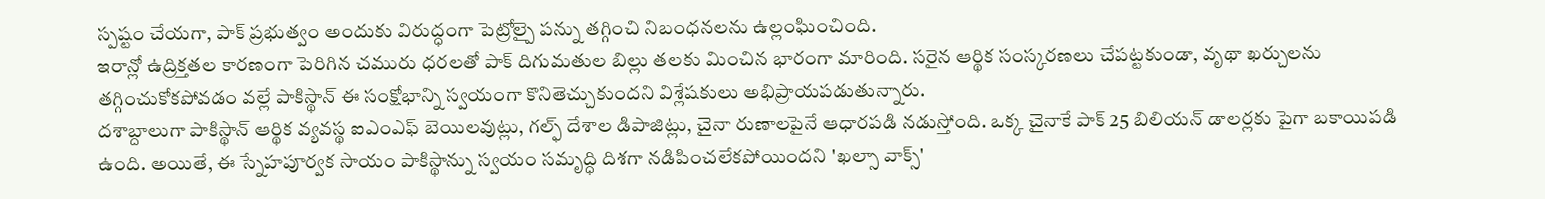స్పష్టం చేయగా, పాక్ ప్రభుత్వం అందుకు విరుద్ధంగా పెట్రోల్పై పన్ను తగ్గించి నిబంధనలను ఉల్లంఘించింది.
ఇరాన్లో ఉద్రిక్తతల కారణంగా పెరిగిన చమురు ధరలతో పాక్ దిగుమతుల బిల్లు తలకు మించిన భారంగా మారింది. సరైన ఆర్థిక సంస్కరణలు చేపట్టకుండా, వృథా ఖర్చులను తగ్గించుకోకపోవడం వల్లే పాకిస్థాన్ ఈ సంక్షోభాన్ని స్వయంగా కొనితెచ్చుకుందని విశ్లేషకులు అభిప్రాయపడుతున్నారు.
దశాబ్దాలుగా పాకిస్థాన్ ఆర్థిక వ్యవస్థ ఐఎంఎఫ్ బెయిలవుట్లు, గల్ఫ్ దేశాల డిపాజిట్లు, చైనా రుణాలపైనే ఆధారపడి నడుస్తోంది. ఒక్క చైనాకే పాక్ 25 బిలియన్ డాలర్లకు పైగా బకాయిపడి ఉంది. అయితే, ఈ స్నేహపూర్వక సాయం పాకిస్థాన్ను స్వయం సమృద్ధి దిశగా నడిపించలేకపోయిందని 'ఖల్సా వాక్స్'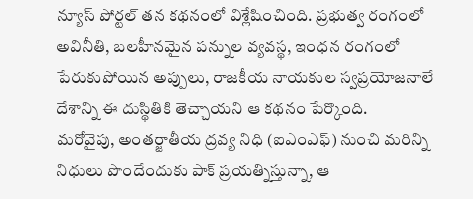న్యూస్ పోర్టల్ తన కథనంలో విశ్లేషించింది. ప్రభుత్వ రంగంలో అవినీతి, బలహీనమైన పన్నుల వ్యవస్థ, ఇంధన రంగంలో పేరుకుపోయిన అప్పులు, రాజకీయ నాయకుల స్వప్రయోజనాలే దేశాన్ని ఈ దుస్థితికి తెచ్చాయని ఆ కథనం పేర్కొంది.
మరోవైపు, అంతర్జాతీయ ద్రవ్య నిధి (ఐఎంఎఫ్) నుంచి మరిన్ని నిధులు పొందేందుకు పాక్ ప్రయత్నిస్తున్నా, ఆ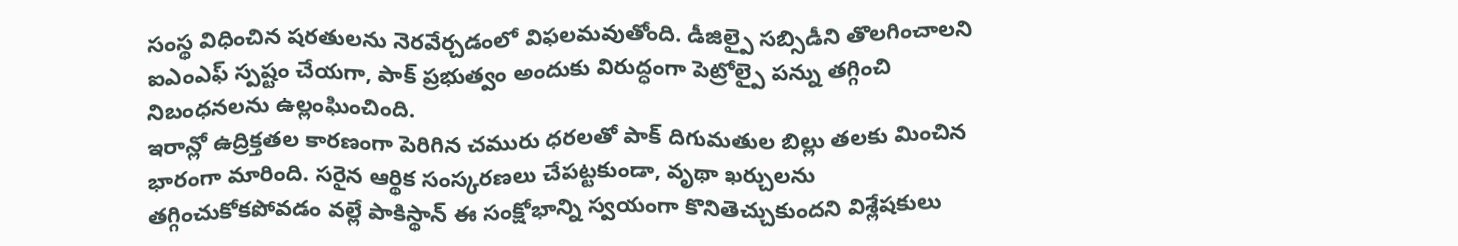సంస్థ విధించిన షరతులను నెరవేర్చడంలో విఫలమవుతోంది. డీజిల్పై సబ్సిడీని తొలగించాలని ఐఎంఎఫ్ స్పష్టం చేయగా, పాక్ ప్రభుత్వం అందుకు విరుద్ధంగా పెట్రోల్పై పన్ను తగ్గించి నిబంధనలను ఉల్లంఘించింది.
ఇరాన్లో ఉద్రిక్తతల కారణంగా పెరిగిన చమురు ధరలతో పాక్ దిగుమతుల బిల్లు తలకు మించిన భారంగా మారింది. సరైన ఆర్థిక సంస్కరణలు చేపట్టకుండా, వృథా ఖర్చులను తగ్గించుకోకపోవడం వల్లే పాకిస్థాన్ ఈ సంక్షోభాన్ని స్వయంగా కొనితెచ్చుకుందని విశ్లేషకులు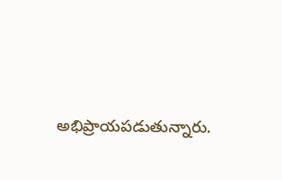అభిప్రాయపడుతున్నారు.